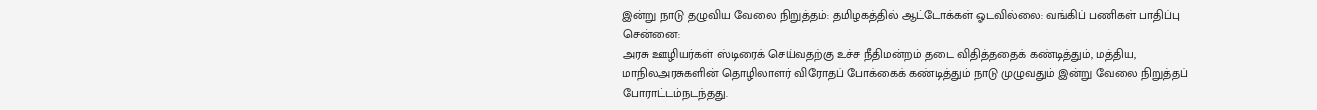இன்று நாடு தழுவிய வேலை நிறுத்தம்: தமிழகத்தில் ஆட்டோக்கள் ஓடவில்லை: வங்கிப் பணிகள் பாதிப்பு
சென்னை:
அரசு ஊழியர்கள் ஸ்டிரைக் செய்வதற்கு உச்ச நீதிமன்றம் தடை விதித்ததைக் கண்டித்தும், மத்திய, மாநிலஅரசுகளின் தொழிலாளர் விரோதப் போக்கைக் கண்டித்தும் நாடு முழுவதும் இன்று வேலை நிறுத்தப் போராட்டம்நடந்தது.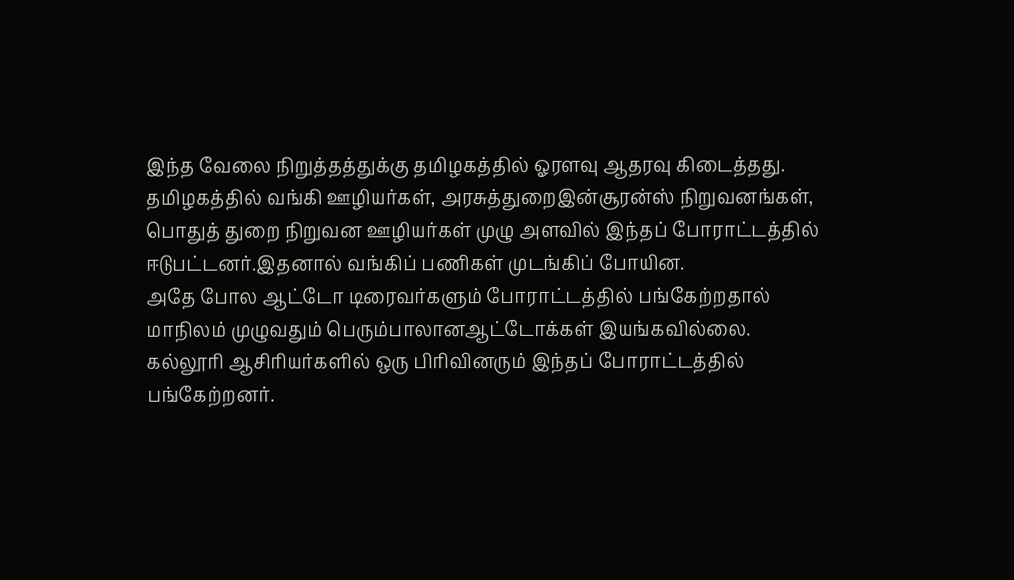இந்த வேலை நிறுத்தத்துக்கு தமிழகத்தில் ஓரளவு ஆதரவு கிடைத்தது. தமிழகத்தில் வங்கி ஊழியர்கள், அரசுத்துறைஇன்சூரன்ஸ் நிறுவனங்கள், பொதுத் துறை நிறுவன ஊழியர்கள் முழு அளவில் இந்தப் போராட்டத்தில் ஈடுபட்டனர்.இதனால் வங்கிப் பணிகள் முடங்கிப் போயின.
அதே போல ஆட்டோ டிரைவர்களும் போராட்டத்தில் பங்கேற்றதால் மாநிலம் முழுவதும் பெரும்பாலானஆட்டோக்கள் இயங்கவில்லை. கல்லூரி ஆசிரியர்களில் ஒரு பிரிவினரும் இந்தப் போராட்டத்தில் பங்கேற்றனர்.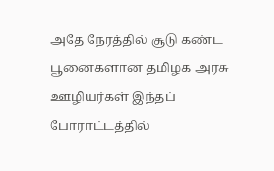அதே நேரத்தில் சூடு கண்ட பூனைகளான தமிழக அரசு ஊழியர்கள் இந்தப் போராட்டத்தில்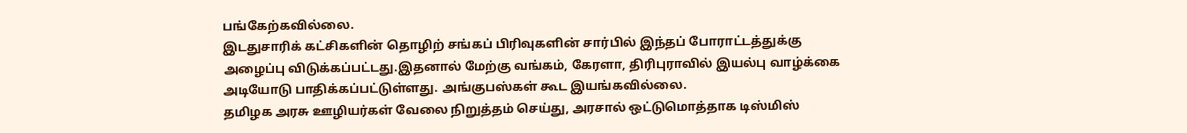பங்கேற்கவில்லை.
இடதுசாரிக் கட்சிகளின் தொழிற் சங்கப் பிரிவுகளின் சார்பில் இந்தப் போராட்டத்துக்கு அழைப்பு விடுக்கப்பட்டது.இதனால் மேற்கு வங்கம், கேரளா, திரிபுராவில் இயல்பு வாழ்க்கை அடியோடு பாதிக்கப்பட்டுள்ளது. அங்குபஸ்கள் கூட இயங்கவில்லை.
தமிழக அரசு ஊழியர்கள் வேலை நிறுத்தம் செய்து, அரசால் ஒட்டுமொத்தாக டிஸ்மிஸ்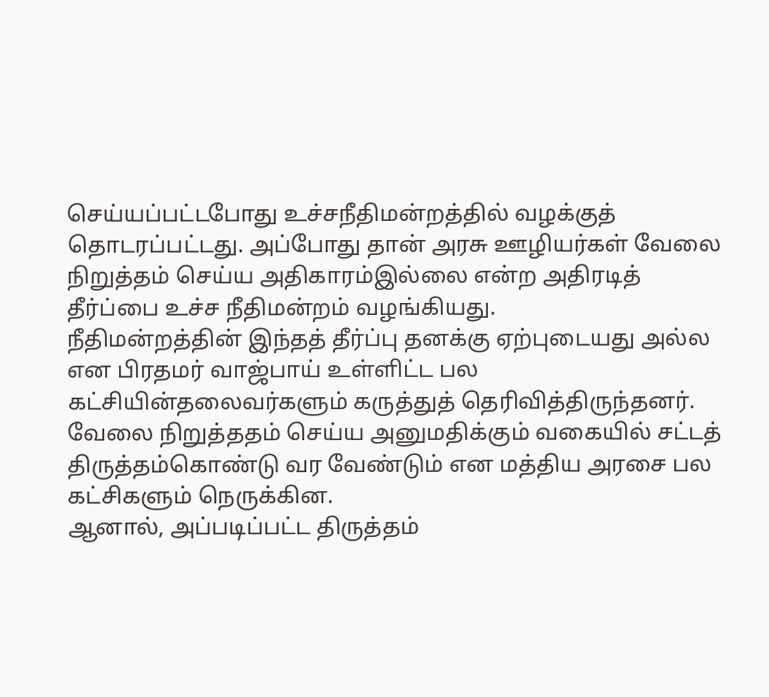செய்யப்பட்டபோது உச்சநீதிமன்றத்தில் வழக்குத் தொடரப்பட்டது. அப்போது தான் அரசு ஊழியர்கள் வேலை நிறுத்தம் செய்ய அதிகாரம்இல்லை என்ற அதிரடித் தீர்ப்பை உச்ச நீதிமன்றம் வழங்கியது.
நீதிமன்றத்தின் இந்தத் தீர்ப்பு தனக்கு ஏற்புடையது அல்ல என பிரதமர் வாஜ்பாய் உள்ளிட்ட பல கட்சியின்தலைவர்களும் கருத்துத் தெரிவித்திருந்தனர். வேலை நிறுத்ததம் செய்ய அனுமதிக்கும் வகையில் சட்டத் திருத்தம்கொண்டு வர வேண்டும் என மத்திய அரசை பல கட்சிகளும் நெருக்கின.
ஆனால், அப்படிப்பட்ட திருத்தம்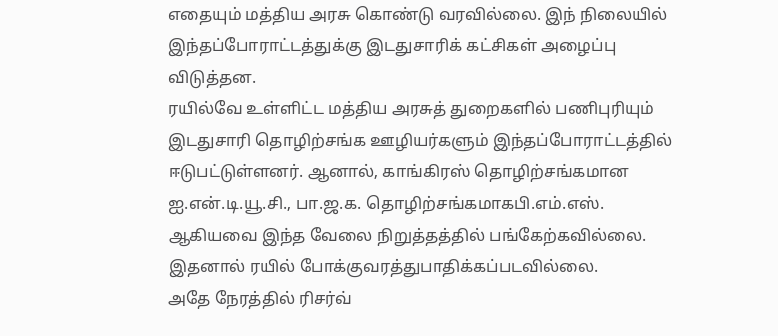எதையும் மத்திய அரசு கொண்டு வரவில்லை. இந் நிலையில் இந்தப்போராட்டத்துக்கு இடதுசாரிக் கட்சிகள் அழைப்பு விடுத்தன.
ரயில்வே உள்ளிட்ட மத்திய அரசுத் துறைகளில் பணிபுரியும் இடதுசாரி தொழிற்சங்க ஊழியர்களும் இந்தப்போராட்டத்தில் ஈடுபட்டுள்ளனர். ஆனால், காங்கிரஸ் தொழிற்சங்கமான ஐ.என்.டி.யூ.சி., பா.ஜ.க. தொழிற்சங்கமாகபி.எம்.எஸ். ஆகியவை இந்த வேலை நிறுத்தத்தில் பங்கேற்கவில்லை. இதனால் ரயில் போக்குவரத்துபாதிக்கப்படவில்லை.
அதே நேரத்தில் ரிசர்வ்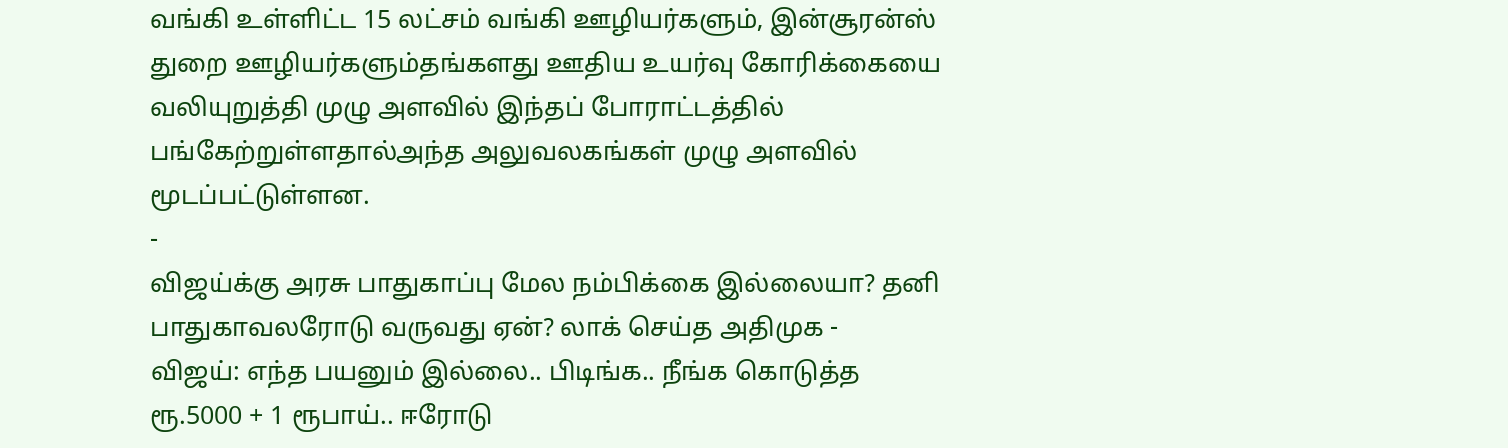வங்கி உள்ளிட்ட 15 லட்சம் வங்கி ஊழியர்களும், இன்சூரன்ஸ் துறை ஊழியர்களும்தங்களது ஊதிய உயர்வு கோரிக்கையை வலியுறுத்தி முழு அளவில் இந்தப் போராட்டத்தில் பங்கேற்றுள்ளதால்அந்த அலுவலகங்கள் முழு அளவில் மூடப்பட்டுள்ளன.
-
விஜய்க்கு அரசு பாதுகாப்பு மேல நம்பிக்கை இல்லையா? தனி பாதுகாவலரோடு வருவது ஏன்? லாக் செய்த அதிமுக -
விஜய்: எந்த பயனும் இல்லை.. பிடிங்க.. நீங்க கொடுத்த ரூ.5000 + 1 ரூபாய்.. ஈரோடு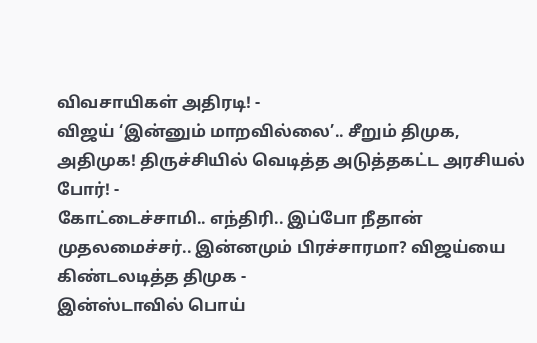விவசாயிகள் அதிரடி! -
விஜய் ‘இன்னும் மாறவில்லை’.. சீறும் திமுக, அதிமுக! திருச்சியில் வெடித்த அடுத்தகட்ட அரசியல் போர்! -
கோட்டைச்சாமி.. எந்திரி.. இப்போ நீதான் முதலமைச்சர்.. இன்னமும் பிரச்சாரமா? விஜய்யை கிண்டலடித்த திமுக -
இன்ஸ்டாவில் பொய்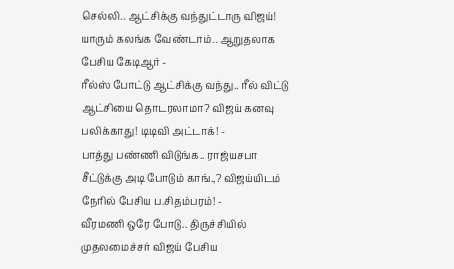செல்லி.. ஆட்சிக்கு வந்துட்டாரு விஜய்! யாரும் கலங்க வேண்டாம்.. ஆறுதலாக பேசிய கேடிஆர் -
ரீல்ஸ் போட்டு ஆட்சிக்கு வந்து.. ரீல் விட்டு ஆட்சியை தொடரலாமா? விஜய் கனவு பலிக்காது! டிடிவி அட்டாக்! -
பாத்து பண்ணி விடுங்க.. ராஜ்யசபா சீட்டுக்கு அடி போடும் காங்.,? விஜய்யிடம் நேரில் பேசிய ப.சிதம்பரம்! -
வீரமணி ஒரே போடு.. திருச்சியில் முதலமைச்சர் விஜய் பேசிய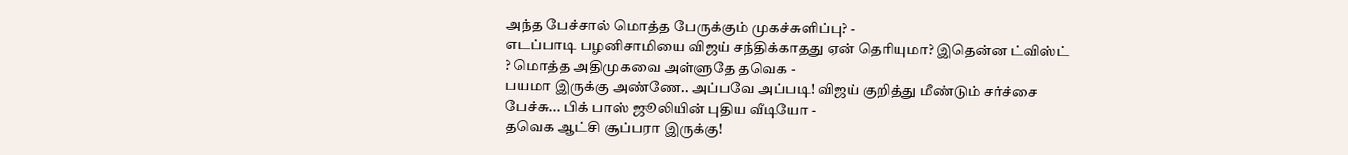அந்த பேச்சால் மொத்த பேருக்கும் முகச்சுளிப்பு? -
எடப்பாடி பழனிசாமியை விஜய் சந்திக்காதது ஏன் தெரியுமா? இதென்ன ட்விஸ்ட் ? மொத்த அதிமுகவை அள்ளுதே தவெக -
பயமா இருக்கு அண்ணே.. அப்பவே அப்படி! விஜய் குறித்து மீண்டும் சர்ச்சை பேச்சு... பிக் பாஸ் ஜூலியின் புதிய வீடியோ -
தவெக ஆட்சி சூப்பரா இருக்கு!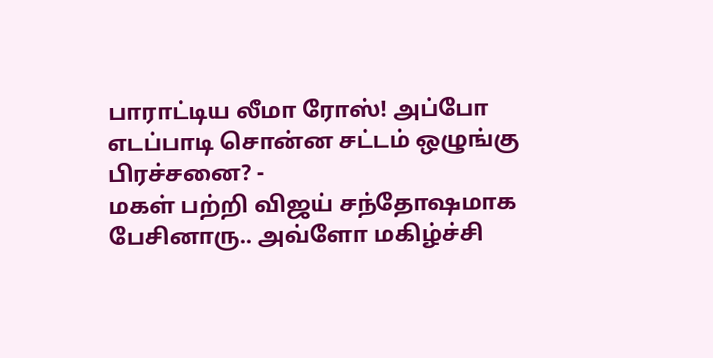பாராட்டிய லீமா ரோஸ்! அப்போ எடப்பாடி சொன்ன சட்டம் ஒழுங்கு பிரச்சனை? -
மகள் பற்றி விஜய் சந்தோஷமாக பேசினாரு.. அவ்ளோ மகிழ்ச்சி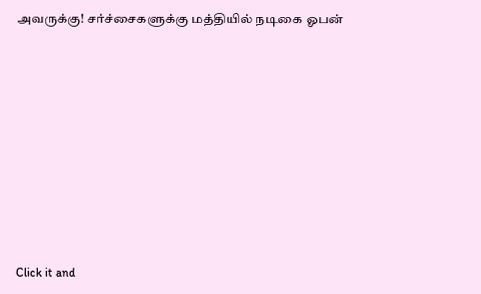அவருக்கு! சர்ச்சைகளுக்கு மத்தியில் நடிகை ஓபன்












Click it and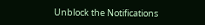Unblock the Notifications